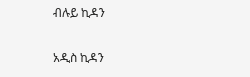ብሉይ ኪዳን

አዲስ ኪዳን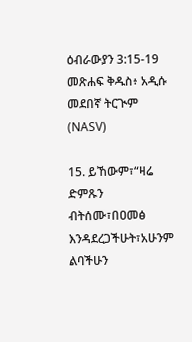ዕብራውያን 3:15-19 መጽሐፍ ቅዱስ፥ አዲሱ መደበኛ ትርጒም (NASV)

15. ይኸውም፣“ዛሬ ድምጹን ብትሰሙ፣በዐመፅ እንዳደረጋችሁት፣አሁንም ልባችሁን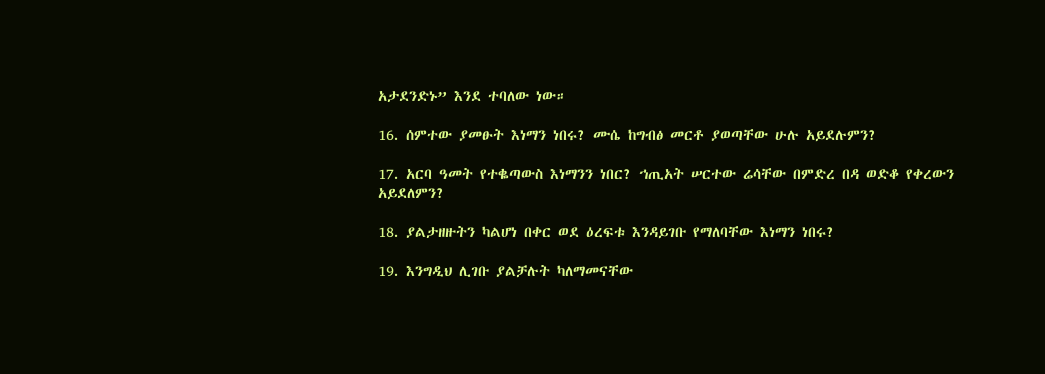አታደንድኑ” እንደ ተባለው ነው።

16. ሰምተው ያመፁት እነማን ነበሩ? ሙሴ ከግብፅ መርቶ ያወጣቸው ሁሉ አይደሉምን?

17. አርባ ዓመት የተቈጣውስ እነማንን ነበር? ኀጢአት ሠርተው ሬሳቸው በምድረ በዳ ወድቆ የቀረውን አይደለምን?

18. ያልታዘዙትን ካልሆነ በቀር ወደ ዕረፍቱ እንዳይገቡ የማለባቸው እነማን ነበሩ?

19. እንግዲህ ሊገቡ ያልቻሉት ካለማመናቸው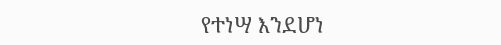የተነሣ እንደሆነ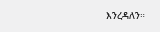እንረዳለን።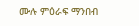ሙሉ ምዕራፍ ማንበብ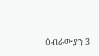ዕብራውያን 3